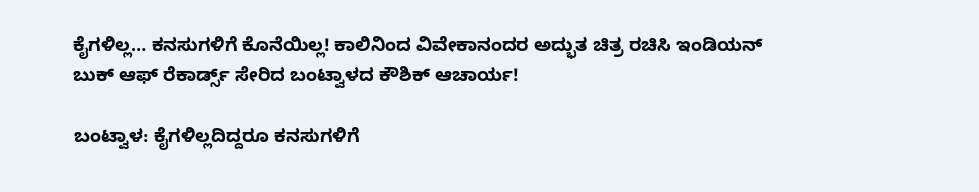ಕೈಗಳಿಲ್ಲ… ಕನಸುಗಳಿಗೆ ಕೊನೆಯಿಲ್ಲ! ಕಾಲಿನಿಂದ ವಿವೇಕಾನಂದರ ಅದ್ಭುತ ಚಿತ್ರ ರಚಿಸಿ ಇಂಡಿಯನ್ ಬುಕ್ ಆಫ್ ರೆಕಾರ್ಡ್ಸ್ ಸೇರಿದ ಬಂಟ್ವಾಳದ ಕೌಶಿಕ್ ಆಚಾರ್ಯ!

ಬಂಟ್ವಾಳ: ಕೈಗಳಿಲ್ಲದಿದ್ದರೂ ಕನಸುಗಳಿಗೆ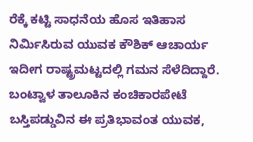ರೆಕ್ಕೆ ಕಟ್ಟಿ ಸಾಧನೆಯ ಹೊಸ ಇತಿಹಾಸ ನಿರ್ಮಿಸಿರುವ ಯುವಕ ಕೌಶಿಕ್ ಆಚಾರ್ಯ ಇದೀಗ ರಾಷ್ಟ್ರಮಟ್ಟದಲ್ಲಿ ಗಮನ ಸೆಳೆದಿದ್ದಾರೆ. ಬಂಟ್ವಾಳ ತಾಲೂಕಿನ ಕಂಚಿಕಾರಪೇಟೆ ಬಸ್ತಿಪಡ್ಡುವಿನ ಈ ಪ್ರತಿಭಾವಂತ ಯುವಕ,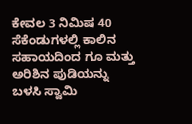ಕೇವಲ 3 ನಿಮಿಷ 40 ಸೆಕೆಂಡುಗಳಲ್ಲಿ ಕಾಲಿನ ಸಹಾಯದಿಂದ ಗೂ ಮತ್ತು ಅರಿಶಿನ ಪುಡಿಯನ್ನು ಬಳಸಿ ಸ್ವಾಮಿ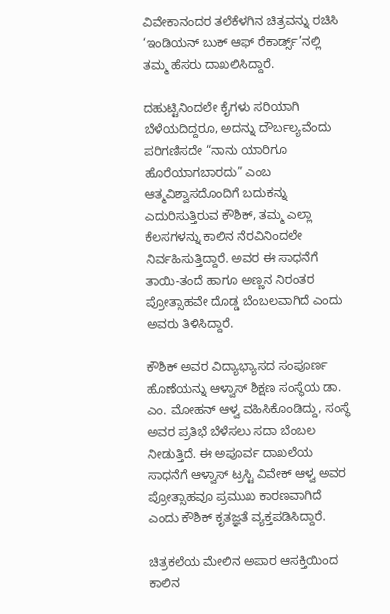ವಿವೇಕಾನಂದರ ತಲೆಕೆಳಗಿನ ಚಿತ್ರವನ್ನು ರಚಿಸಿ ‘ಇಂಡಿಯನ್ ಬುಕ್ ಆಫ್ ರೆಕಾರ್ಡ್ಸ್’ನಲ್ಲಿ ತಮ್ಮ ಹೆಸರು ದಾಖಲಿಸಿದ್ದಾರೆ.

ದಹುಟ್ಟಿನಿಂದಲೇ ಕೈಗಳು ಸರಿಯಾಗಿ ಬೆಳೆಯದಿದ್ದರೂ, ಅದನ್ನು ದೌರ್ಬಲ್ಯವೆಂದು ಪರಿಗಣಿಸದೇ “ನಾನು ಯಾರಿಗೂ ಹೊರೆಯಾಗಬಾರದು” ಎಂಬ ಆತ್ಮವಿಶ್ವಾಸದೊಂದಿಗೆ ಬದುಕನ್ನು ಎದುರಿಸುತ್ತಿರುವ ಕೌಶಿಕ್, ತಮ್ಮ ಎಲ್ಲಾ ಕೆಲಸಗಳನ್ನು ಕಾಲಿನ ನೆರವಿನಿಂದಲೇ ನಿರ್ವಹಿಸುತ್ತಿದ್ದಾರೆ. ಅವರ ಈ ಸಾಧನೆಗೆ ತಾಯಿ-ತಂದೆ ಹಾಗೂ ಅಣ್ಣನ ನಿರಂತರ ಪ್ರೋತ್ಸಾಹವೇ ದೊಡ್ಡ ಬೆಂಬಲವಾಗಿದೆ ಎಂದು ಅವರು ತಿಳಿಸಿದ್ದಾರೆ.

ಕೌಶಿಕ್ ಅವರ ವಿದ್ಯಾಭ್ಯಾಸದ ಸಂಪೂರ್ಣ ಹೊಣೆಯನ್ನು ಆಳ್ವಾಸ್ ಶಿಕ್ಷಣ ಸಂಸ್ಥೆಯ ಡಾ. ಎಂ. ಮೋಹನ್ ಆಳ್ವ ವಹಿಸಿಕೊಂಡಿದ್ದು, ಸಂಸ್ಥೆ ಅವರ ಪ್ರತಿಭೆ ಬೆಳೆಸಲು ಸದಾ ಬೆಂಬಲ ನೀಡುತ್ತಿದೆ. ಈ ಅಪೂರ್ವ ದಾಖಲೆಯ ಸಾಧನೆಗೆ ಆಳ್ವಾಸ್ ಟ್ರಸ್ಟಿ ವಿವೇಕ್ ಆಳ್ವ ಅವರ ಪ್ರೋತ್ಸಾಹವೂ ಪ್ರಮುಖ ಕಾರಣವಾಗಿದೆ ಎಂದು ಕೌಶಿಕ್ ಕೃತಜ್ಞತೆ ವ್ಯಕ್ತಪಡಿಸಿದ್ದಾರೆ.

ಚಿತ್ರಕಲೆಯ ಮೇಲಿನ ಅಪಾರ ಆಸಕ್ತಿಯಿಂದ ಕಾಲಿನ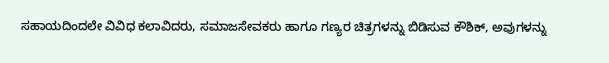ಸಹಾಯದಿಂದಲೇ ವಿವಿಧ ಕಲಾವಿದರು, ಸಮಾಜಸೇವಕರು ಹಾಗೂ ಗಣ್ಯರ ಚಿತ್ರಗಳನ್ನು ಬಿಡಿಸುವ ಕೌಶಿಕ್, ಅವುಗಳನ್ನು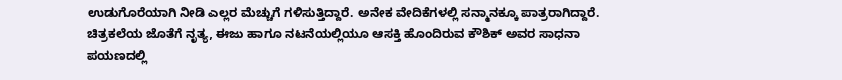ಉಡುಗೊರೆಯಾಗಿ ನೀಡಿ ಎಲ್ಲರ ಮೆಚ್ಚುಗೆ ಗಳಿಸುತ್ತಿದ್ದಾರೆ. ಅನೇಕ ವೇದಿಕೆಗಳಲ್ಲಿ ಸನ್ಮಾನಕ್ಕೂ ಪಾತ್ರರಾಗಿದ್ದಾರೆ.
ಚಿತ್ರಕಲೆಯ ಜೊತೆಗೆ ನೃತ್ಯ, ಈಜು ಹಾಗೂ ನಟನೆಯಲ್ಲಿಯೂ ಆಸಕ್ತಿ ಹೊಂದಿರುವ ಕೌಶಿಕ್ ಅವರ ಸಾಧನಾ ಪಯಣದಲ್ಲಿ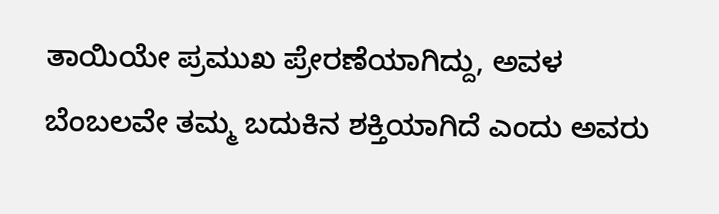ತಾಯಿಯೇ ಪ್ರಮುಖ ಪ್ರೇರಣೆಯಾಗಿದ್ದು, ಅವಳ ಬೆಂಬಲವೇ ತಮ್ಮ ಬದುಕಿನ ಶಕ್ತಿಯಾಗಿದೆ ಎಂದು ಅವರು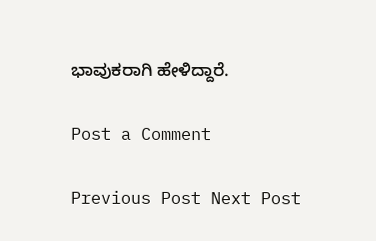ಭಾವುಕರಾಗಿ ಹೇಳಿದ್ದಾರೆ.

Post a Comment

Previous Post Next Post